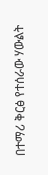በተማሪ ቅርፅ የተሰራው ሃውልት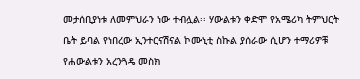መታሰቢያነቱ ለመምህራን ነው ተብሏል፡፡ ሃውልቱን ቀድሞ የአሜሪካ ትምህርት ቤት ይባል የነበረው ኢንተርናሽናል ኮሙኒቲ ስኩል ያሰራው ሲሆን ተማሪዎቹ የሐውልቱን አረንጓዴ መስክ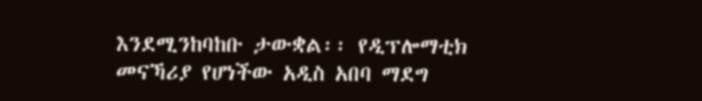እንደሚንከባከቡ ታውቋል፡፡ የዲፕሎማቲክ መናኻሪያ የሆነችው አዲስ አበባ ማደግ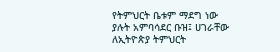የትምህርት ቤቱም ማደግ ነው ያሉት አምባሳደር ቡዝ፤ ሀገራቸው ለኢትዮጵያ ትምህርት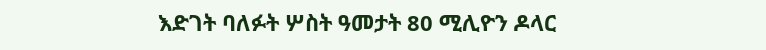እድገት ባለፉት ሦስት ዓመታት 80 ሚሊዮን ዶላር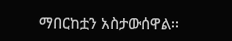ማበርከቷን አስታውሰዋል፡፡